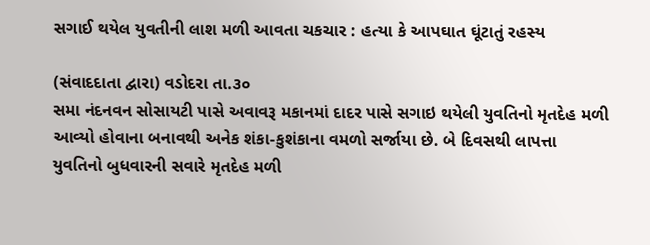સગાઈ થયેલ યુવતીની લાશ મળી આવતા ચકચાર : હત્યા કે આપઘાત ઘૂંટાતું રહસ્ય

(સંવાદદાતા દ્વારા) વડોદરા તા.૩૦
સમા નંદનવન સોસાયટી પાસે અવાવરૂ મકાનમાં દાદર પાસે સગાઇ થયેલી યુવતિનો મૃતદેહ મળી આવ્યો હોવાના બનાવથી અનેક શંકા-કુશંકાના વમળો સર્જાયા છે. બે દિવસથી લાપત્તા યુવતિનો બુધવારની સવારે મૃતદેહ મળી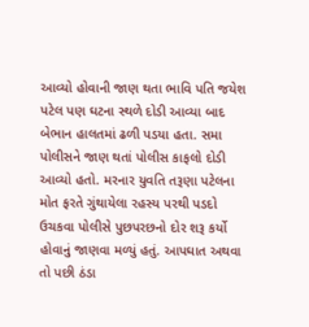આવ્યો હોવાની જાણ થતા ભાવિ પતિ જયેશ પટેલ પણ ઘટના સ્થળે દોડી આવ્યા બાદ બેભાન હાલતમાં ઢળી પડયા હતા. સમા પોલીસને જાણ થતાં પોલીસ કાફલો દોડી આવ્યો હતો. મરનાર યુવતિ તરૂણા પટેલના મોત ફરતે ગુંથાયેલા રહસ્ય પરથી પડદો ઉચકવા પોલીસે પુછપરછનો દોર શરૂ કર્યો હોવાનું જાણવા મળ્યું હતું. આપઘાત અથવા તો પછી ઠંડા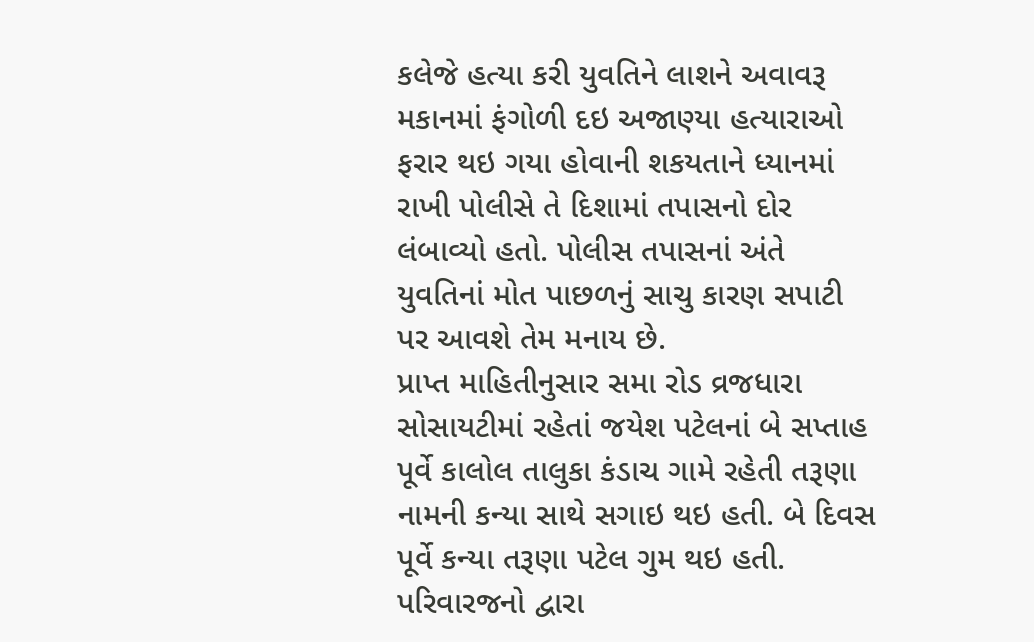કલેજે હત્યા કરી યુવતિને લાશને અવાવરૂ મકાનમાં ફંગોળી દઇ અજાણ્યા હત્યારાઓ ફરાર થઇ ગયા હોવાની શકયતાને ધ્યાનમાં રાખી પોલીસે તે દિશામાં તપાસનો દોર લંબાવ્યો હતો. પોલીસ તપાસનાં અંતે યુવતિનાં મોત પાછળનું સાચુ કારણ સપાટી પર આવશે તેમ મનાય છે.
પ્રાપ્ત માહિતીનુસાર સમા રોડ વ્રજધારા સોસાયટીમાં રહેતાં જયેશ પટેલનાં બે સપ્તાહ પૂર્વે કાલોલ તાલુકા કંડાચ ગામે રહેતી તરૂણા નામની કન્યા સાથે સગાઇ થઇ હતી. બે દિવસ પૂર્વે કન્યા તરૂણા પટેલ ગુમ થઇ હતી. પરિવારજનો દ્વારા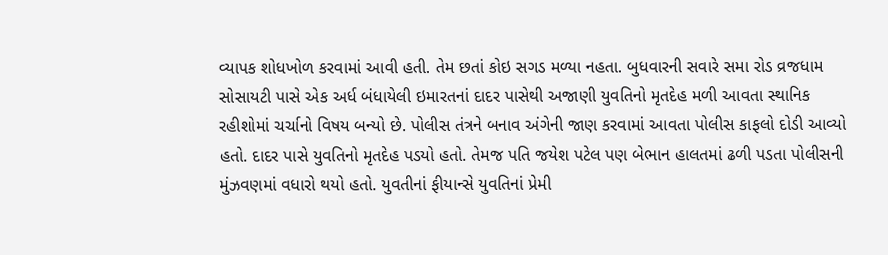વ્યાપક શોધખોળ કરવામાં આવી હતી. તેમ છતાં કોઇ સગડ મળ્યા નહતા. બુધવારની સવારે સમા રોડ વ્રજધામ સોસાયટી પાસે એક અર્ધ બંધાયેલી ઇમારતનાં દાદર પાસેથી અજાણી યુવતિનો મૃતદેહ મળી આવતા સ્થાનિક રહીશોમાં ચર્ચાનો વિષય બન્યો છે. પોલીસ તંત્રને બનાવ અંગેની જાણ કરવામાં આવતા પોલીસ કાફલો દોડી આવ્યો હતો. દાદર પાસે યુવતિનો મૃતદેહ પડયો હતો. તેમજ પતિ જયેશ પટેલ પણ બેભાન હાલતમાં ઢળી પડતા પોલીસની મુંઝવણમાં વધારો થયો હતો. યુવતીનાં ફીયાન્સે યુવતિનાં પ્રેમી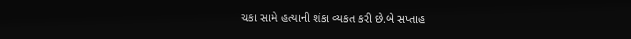ચકા સામે હત્યાની શંકા વ્યકત કરી છે.બે સપ્તાહ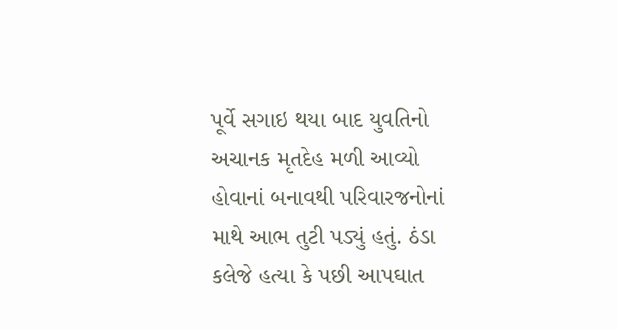પૂર્વે સગાઇ થયા બાદ યુવતિનો અચાનક મૃતદેહ મળી આવ્યો હોવાનાં બનાવથી પરિવારજનોનાં માથે આભ તુટી પડ્યું હતું. ઠંડા કલેજે હત્યા કે પછી આપઘાત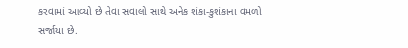કરવામાં આવ્યો છે તેવા સવાલો સાથે અનેક શંકા-કુશંકાના વમળો સર્જાયા છે.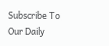Subscribe To Our Daily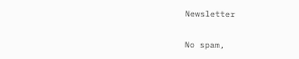Newsletter

No spam,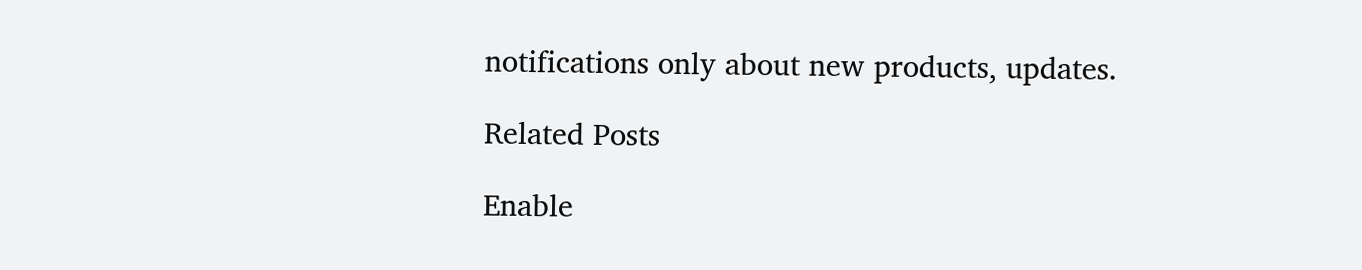notifications only about new products, updates.

Related Posts

Enable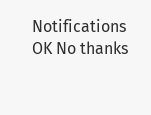Notifications OK No thanks